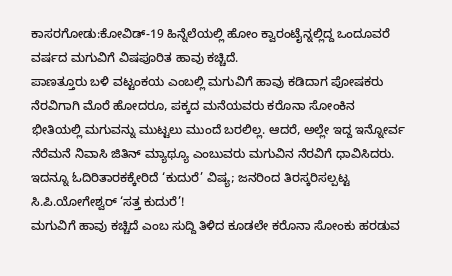ಕಾಸರಗೋಡು:ಕೋವಿಡ್-19 ಹಿನ್ನೆಲೆಯಲ್ಲಿ ಹೋಂ ಕ್ವಾರಂಟೈನ್ನಲ್ಲಿದ್ದ ಒಂದೂವರೆ ವರ್ಷದ ಮಗುವಿಗೆ ವಿಷಪೂರಿತ ಹಾವು ಕಚ್ಚಿದೆ.
ಪಾಣತ್ತೂರು ಬಳಿ ವಟ್ಟಂಕಯ ಎಂಬಲ್ಲಿ ಮಗುವಿಗೆ ಹಾವು ಕಡಿದಾಗ ಪೋಷಕರು ನೆರವಿಗಾಗಿ ಮೊರೆ ಹೋದರೂ, ಪಕ್ಕದ ಮನೆಯವರು ಕರೊನಾ ಸೋಂಕಿನ ಭೀತಿಯಲ್ಲಿ ಮಗುವನ್ನು ಮುಟ್ಟಲು ಮುಂದೆ ಬರಲಿಲ್ಲ. ಆದರೆ, ಅಲ್ಲೇ ಇದ್ದ ಇನ್ನೋರ್ವ ನೆರೆಮನೆ ನಿವಾಸಿ ಜಿತಿನ್ ಮ್ಯಾಥ್ಯೂ ಎಂಬುವರು ಮಗುವಿನ ನೆರವಿಗೆ ಧಾವಿಸಿದರು.
ಇದನ್ನೂ ಓದಿರಿತಾರಕಕ್ಕೇರಿದೆ ‘ಕುದುರೆ’ ವಿಷ್ಯ; ಜನರಿಂದ ತಿರಸ್ಕರಿಸಲ್ಪಟ್ಟ ಸಿ.ಪಿ.ಯೋಗೇಶ್ವರ್ ‘ಸತ್ತ ಕುದುರೆ’!
ಮಗುವಿಗೆ ಹಾವು ಕಚ್ಚಿದೆ ಎಂಬ ಸುದ್ದಿ ತಿಳಿದ ಕೂಡಲೇ ಕರೊನಾ ಸೋಂಕು ಹರಡುವ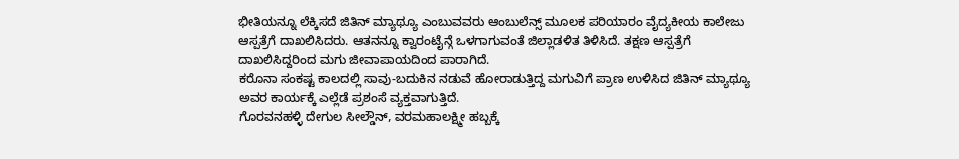ಭೀತಿಯನ್ನೂ ಲೆಕ್ಕಿಸದೆ ಜಿತಿನ್ ಮ್ಯಾಥ್ಯೂ ಎಂಬುವವರು ಆಂಬುಲೆನ್ಸ್ ಮೂಲಕ ಪರಿಯಾರಂ ವೈದ್ಯಕೀಯ ಕಾಲೇಜು ಆಸ್ಪತ್ರೆಗೆ ದಾಖಲಿಸಿದರು. ಆತನನ್ನೂ ಕ್ವಾರಂಟೈನ್ಗೆ ಒಳಗಾಗುವಂತೆ ಜಿಲ್ಲಾಡಳಿತ ತಿಳಿಸಿದೆ. ತಕ್ಷಣ ಆಸ್ಪತ್ರೆಗೆ ದಾಖಲಿಸಿದ್ದರಿಂದ ಮಗು ಜೀವಾಪಾಯದಿಂದ ಪಾರಾಗಿದೆ.
ಕರೊನಾ ಸಂಕಷ್ಟ ಕಾಲದಲ್ಲಿ ಸಾವು-ಬದುಕಿನ ನಡುವೆ ಹೋರಾಡುತ್ತಿದ್ದ ಮಗುವಿಗೆ ಪ್ರಾಣ ಉಳಿಸಿದ ಜಿತಿನ್ ಮ್ಯಾಥ್ಯೂ ಅವರ ಕಾರ್ಯಕ್ಕೆ ಎಲ್ಲೆಡೆ ಪ್ರಶಂಸೆ ವ್ಯಕ್ತವಾಗುತ್ತಿದೆ.
ಗೊರವನಹಳ್ಳಿ ದೇಗುಲ ಸೀಲ್ಡೌನ್, ವರಮಹಾಲಕ್ಷ್ಮೀ ಹಬ್ಬಕ್ಕೆ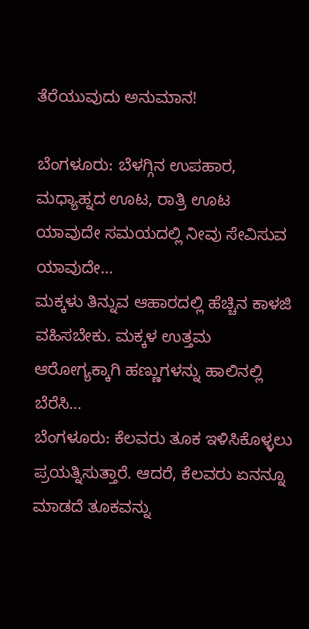ತೆರೆಯುವುದು ಅನುಮಾನ!

ಬೆಂಗಳೂರು: ಬೆಳಗ್ಗಿನ ಉಪಹಾರ, ಮಧ್ಯಾಹ್ನದ ಊಟ, ರಾತ್ರಿ ಊಟ ಯಾವುದೇ ಸಮಯದಲ್ಲಿ ನೀವು ಸೇವಿಸುವ ಯಾವುದೇ…
ಮಕ್ಕಳು ತಿನ್ನುವ ಆಹಾರದಲ್ಲಿ ಹೆಚ್ಚಿನ ಕಾಳಜಿ ವಹಿಸಬೇಕು. ಮಕ್ಕಳ ಉತ್ತಮ ಆರೋಗ್ಯಕ್ಕಾಗಿ ಹಣ್ಣುಗಳನ್ನು ಹಾಲಿನಲ್ಲಿ ಬೆರೆಸಿ…
ಬೆಂಗಳೂರು: ಕೆಲವರು ತೂಕ ಇಳಿಸಿಕೊಳ್ಳಲು ಪ್ರಯತ್ನಿಸುತ್ತಾರೆ. ಆದರೆ, ಕೆಲವರು ಏನನ್ನೂ ಮಾಡದೆ ತೂಕವನ್ನು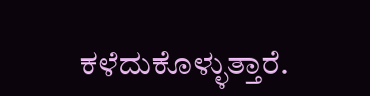ಕಳೆದುಕೊಳ್ಳುತ್ತಾರೆ.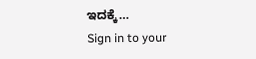ಇದಕ್ಕೆ…
Sign in to your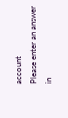account
Please enter an answer in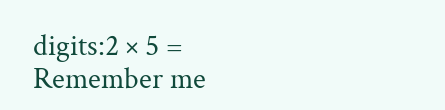digits:2 × 5 =
Remember me